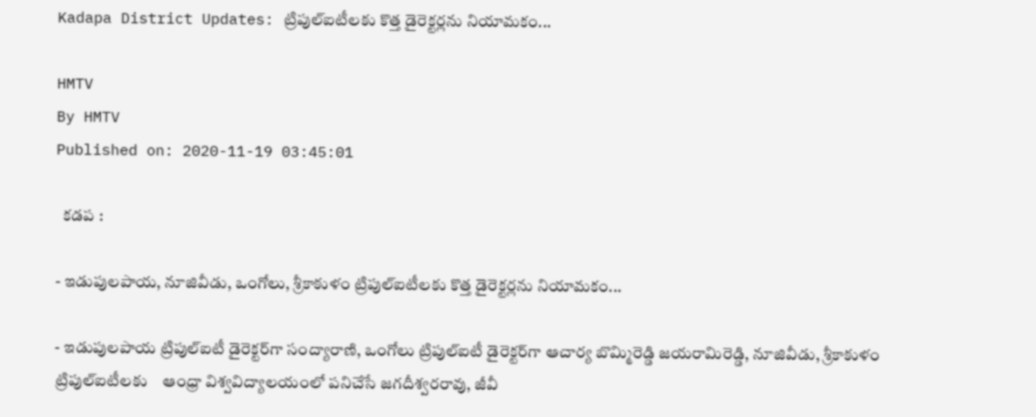Kadapa District Updates: ట్రిపుల్‌ఐటీలకు కొత్త డైరెక్టర్లను నియామకం...

HMTV
By HMTV
Published on: 2020-11-19 03:45:01

  కడప :

- ఇడుపులపాయ, నూజివీడు, ఒంగోలు, శ్రీకాకుళం ట్రిపుల్‌ఐటీలకు కొత్త డైరెక్టర్లను నియామకం...

- ఇడుపులపాయ ట్రిపుల్‌ఐటీ డైరెక్టర్‌గా సంద్యారాణి, ఒంగోలు ట్రిపుల్‌ఐటీ డైరెక్టర్‌గా ఆచార్య బొమ్మిరెడ్డి జయరామిరెడ్డి, నూజివీడు, శ్రీకాకుళం ట్రిపుల్‌ఐటీలకు    ఆంధ్రా విశ్వవిద్యాలయంలో పనిచేసే జగదీశ్వరరావు, జీవీ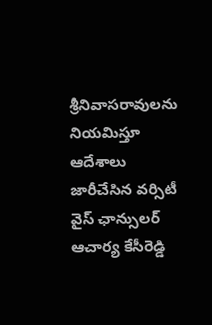శ్రీనివాసరావులను నియమిస్తూ ఆదేశాలు జారీచేసిన వర్సిటీ వైస్ ఛాన్సులర్ ఆచార్య కేసీరెడ్డి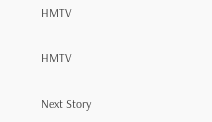HMTV

HMTV

Next Story